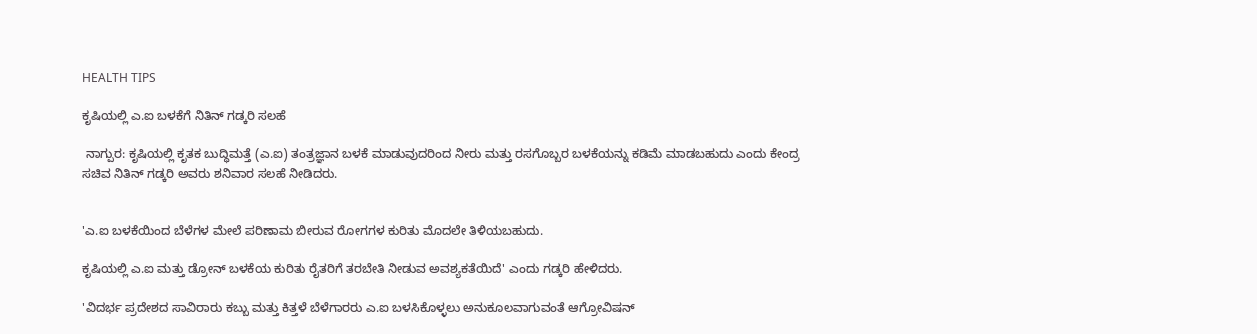HEALTH TIPS

ಕೃಷಿಯಲ್ಲಿ ಎ.ಐ ಬಳಕೆಗೆ ನಿತಿನ್‌ ಗಡ್ಕರಿ ಸಲಹೆ

 ನಾಗ್ಪುರ: ಕೃಷಿಯಲ್ಲಿ ಕೃತಕ ಬುದ್ಧಿಮತ್ತೆ (ಎ.ಐ) ತಂತ್ರಜ್ಞಾನ ಬಳಕೆ ಮಾಡುವುದರಿಂದ ನೀರು ಮತ್ತು ರಸಗೊಬ್ಬರ ಬಳಕೆಯನ್ನು ಕಡಿಮೆ ಮಾಡಬಹುದು ಎಂದು ಕೇಂದ್ರ ಸಚಿವ ನಿತಿನ್‌ ಗಡ್ಕರಿ ಅವರು ಶನಿವಾರ ಸಲಹೆ ನೀಡಿದರು.


'ಎ.ಐ ಬಳಕೆಯಿಂದ ಬೆಳೆಗಳ ಮೇಲೆ ಪರಿಣಾಮ ಬೀರುವ ರೋಗಗಳ ಕುರಿತು ಮೊದಲೇ ತಿಳಿಯಬಹುದು.

ಕೃಷಿಯಲ್ಲಿ ಎ.ಐ ಮತ್ತು ಡ್ರೋನ್‌ ಬಳಕೆಯ ಕುರಿತು ರೈತರಿಗೆ ತರಬೇತಿ ನೀಡುವ ಅವಶ್ಯಕತೆಯಿದೆ' ಎಂದು ಗಡ್ಕರಿ ಹೇಳಿದರು.

'ವಿದರ್ಭ ಪ್ರದೇಶದ ಸಾವಿರಾರು ಕಬ್ಬು ಮತ್ತು ಕಿತ್ತಳೆ ಬೆಳೆಗಾರರು ಎ.ಐ ಬಳಸಿಕೊಳ್ಳಲು ಅನುಕೂಲವಾಗುವಂತೆ ಆಗ್ರೋವಿಷನ್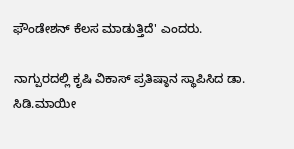ಫೌಂಡೇಶನ್‌ ಕೆಲಸ ಮಾಡುತ್ತಿದೆ' ಎಂದರು.

ನಾಗ್ಪುರದಲ್ಲಿ ಕೃಷಿ ವಿಕಾಸ್‌ ಪ್ರತಿಷ್ಠಾನ ಸ್ಥಾಪಿಸಿದ ಡಾ. ಸಿಡಿ.ಮಾಯೀ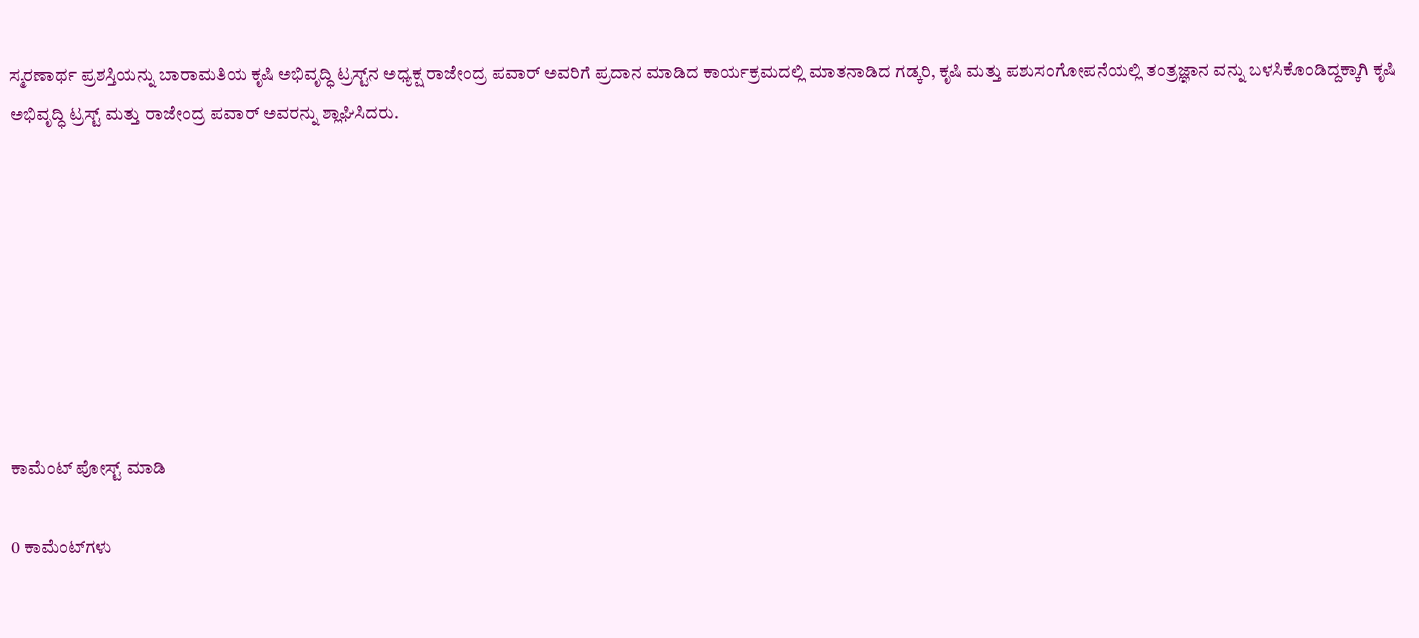ಸ್ಮರಣಾರ್ಥ ಪ್ರಶಸ್ತಿಯನ್ನು ಬಾರಾಮತಿಯ ಕೃಷಿ ಅಭಿವೃದ್ಧಿ ಟ್ರಸ್ಟ್‌ನ ಅಧ್ಯಕ್ಷ ರಾಜೇಂದ್ರ ಪವಾರ್‌ ಅವರಿಗೆ ಪ್ರದಾನ ಮಾಡಿದ ಕಾರ್ಯಕ್ರಮದಲ್ಲಿ ಮಾತನಾಡಿದ ಗಡ್ಕರಿ, ಕೃಷಿ ಮತ್ತು ಪಶುಸಂಗೋಪನೆಯಲ್ಲಿ ತಂತ್ರಜ್ಞಾನ ವನ್ನು ಬಳಸಿಕೊಂಡಿದ್ದಕ್ಕಾಗಿ ಕೃಷಿ ಅಭಿವೃದ್ಧಿ ಟ್ರಸ್ಟ್‌ ಮತ್ತು ರಾಜೇಂದ್ರ ಪವಾರ್‌ ಅವರನ್ನು ಶ್ಲಾಘಿಸಿದರು.








ಕಾಮೆಂಟ್‌‌ ಪೋಸ್ಟ್‌ ಮಾಡಿ

0 ಕಾಮೆಂಟ್‌ಗಳು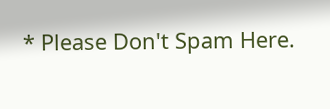* Please Don't Spam Here.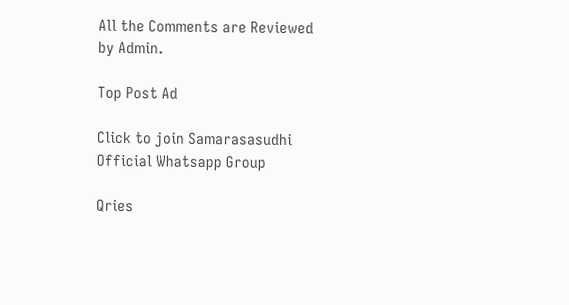All the Comments are Reviewed by Admin.

Top Post Ad

Click to join Samarasasudhi Official Whatsapp Group

Qries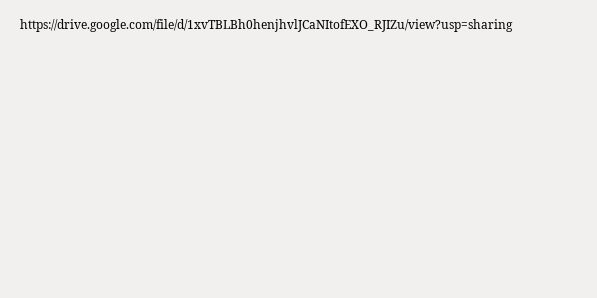https://drive.google.com/file/d/1xvTBLBh0henjhvlJCaNItofEXO_RJIZu/view?usp=sharing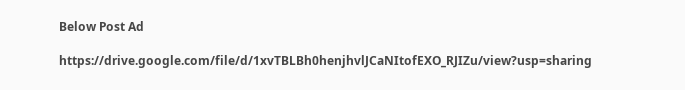Below Post Ad

https://drive.google.com/file/d/1xvTBLBh0henjhvlJCaNItofEXO_RJIZu/view?usp=sharing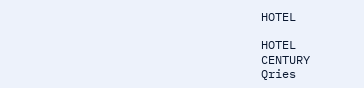HOTEL

HOTEL
CENTURY
Qries